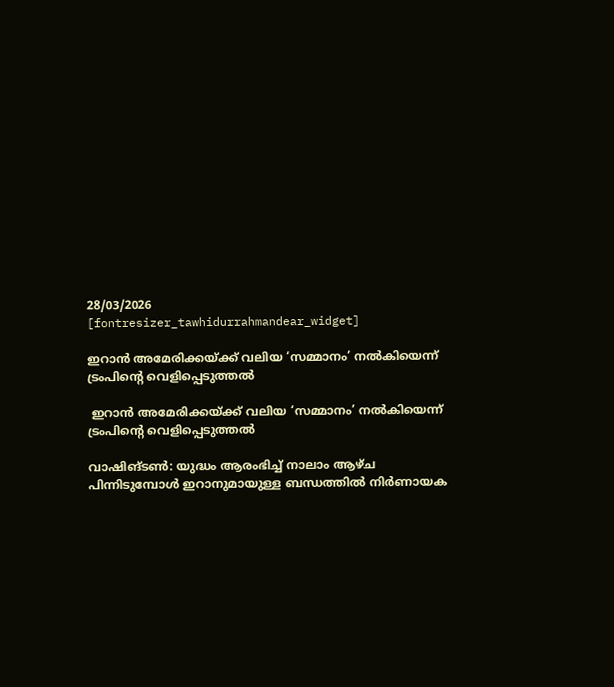28/03/2026
[fontresizer_tawhidurrahmandear_widget]

ഇറാൻ അമേരിക്കയ്ക്ക് വലിയ ‘സമ്മാനം’ നൽകിയെന്ന് ട്രംപിന്റെ വെളിപ്പെടുത്തൽ

 ഇറാൻ അമേരിക്കയ്ക്ക് വലിയ ‘സമ്മാനം’ നൽകിയെന്ന് ട്രംപിന്റെ വെളിപ്പെടുത്തൽ

വാഷിങ്ടൺ: യുദ്ധം ആരംഭിച്ച് നാലാം ആഴ്ച പിന്നിടുമ്പോൾ ഇറാനുമായുള്ള ബന്ധത്തിൽ നിർണായക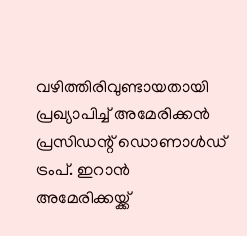വഴിത്തിരിവുണ്ടായതായി പ്രഖ്യാപിച്ച് അമേരിക്കൻ പ്രസിഡന്റ് ഡൊണാൾഡ് ട്രംപ്. ഇറാൻ അമേരിക്കയ്ക്ക്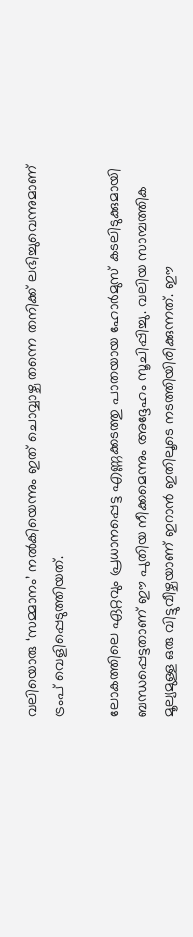വലിയൊരു ‘സമ്മാനം’ നൽകിയെന്നും ഇത് ചൊവ്വാഴ്ച തന്നെ തനിക്ക് ലഭിച്ചുവെന്നുമാണ് ട്രംപ് വെളിപ്പെടുത്തിയത്.

ലോകത്തിലെ ഏറ്റവും പ്രധാനപ്പെട്ട എണ്ണക്കടത്തു പാതയായ ഹോർമുസ് കടലിടുക്കുമായി ബന്ധപ്പെട്ടതാണ് ഈ പുതിയ നീക്കമെന്നും അദ്ദേഹം സൂചിപ്പിച്ചു. വലിയ സാമ്പത്തിക മൂല്യമുള്ള ഒരു വിട്ടുവീഴ്ചയാണ് ഇറാൻ ഇതിലൂടെ നടത്തിയിരിക്കുന്നത്. ഈ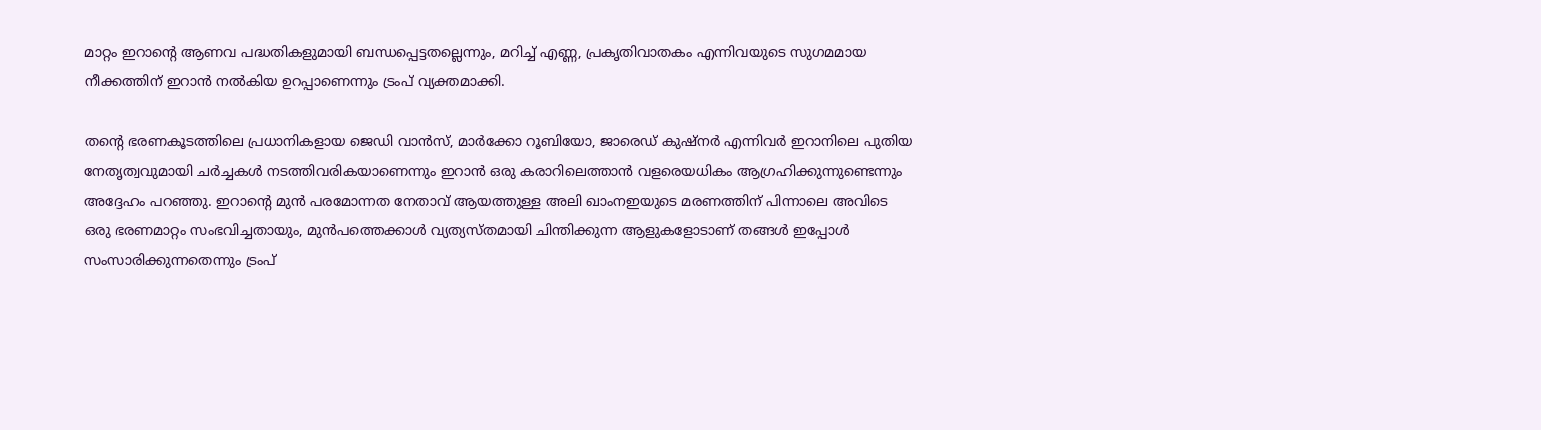മാറ്റം ഇറാന്റെ ആണവ പദ്ധതികളുമായി ബന്ധപ്പെട്ടതല്ലെന്നും, മറിച്ച് എണ്ണ, പ്രകൃതിവാതകം എന്നിവയുടെ സുഗമമായ നീക്കത്തിന് ഇറാൻ നൽകിയ ഉറപ്പാണെന്നും ട്രംപ് വ്യക്തമാക്കി.

തന്റെ ഭരണകൂടത്തിലെ പ്രധാനികളായ ജെഡി വാൻസ്, മാർക്കോ റൂബിയോ, ജാരെഡ് കുഷ്‌നർ എന്നിവർ ഇറാനിലെ പുതിയ നേതൃത്വവുമായി ചർച്ചകൾ നടത്തിവരികയാണെന്നും ഇറാൻ ഒരു കരാറിലെത്താൻ വളരെയധികം ആഗ്രഹിക്കുന്നുണ്ടെന്നും അദ്ദേഹം പറഞ്ഞു. ഇറാന്റെ മുൻ പരമോന്നത നേതാവ് ആയത്തുള്ള അലി ഖാംനഇയുടെ മരണത്തിന് പിന്നാലെ അവിടെ ഒരു ഭരണമാറ്റം സംഭവിച്ചതായും, മുൻപത്തെക്കാൾ വ്യത്യസ്തമായി ചിന്തിക്കുന്ന ആളുകളോടാണ് തങ്ങൾ ഇപ്പോൾ സംസാരിക്കുന്നതെന്നും ട്രംപ്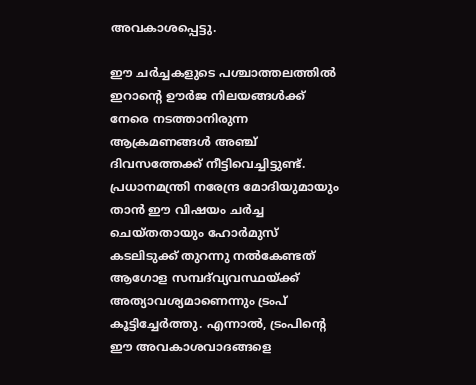അവകാശപ്പെട്ടു.

ഈ ചർച്ചകളുടെ പശ്ചാത്തലത്തിൽ ഇറാന്റെ ഊർജ നിലയങ്ങൾക്ക് നേരെ നടത്താനിരുന്ന ആക്രമണങ്ങൾ അഞ്ച് ദിവസത്തേക്ക് നീട്ടിവെച്ചിട്ടുണ്ട്. പ്രധാനമന്ത്രി നരേന്ദ്ര മോദിയുമായും താൻ ഈ വിഷയം ചർച്ച ചെയ്തതായും ഹോർമുസ് കടലിടുക്ക് തുറന്നു നൽകേണ്ടത് ആഗോള സമ്പദ്‌വ്യവസ്ഥയ്ക്ക് അത്യാവശ്യമാണെന്നും ട്രംപ് കൂട്ടിച്ചേർത്തു. എന്നാൽ, ട്രംപിന്റെ ഈ അവകാശവാദങ്ങളെ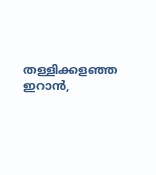തള്ളിക്കളഞ്ഞ ഇറാൻ,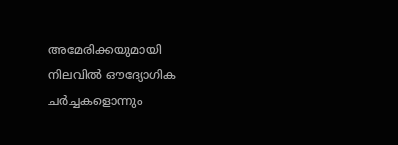അമേരിക്കയുമായി നിലവിൽ ഔദ്യോഗിക ചർച്ചകളൊന്നും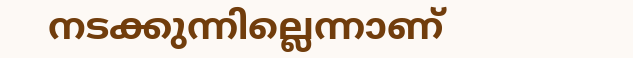നടക്കുന്നില്ലെന്നാണ്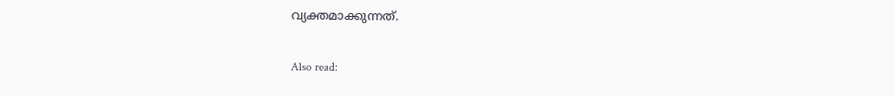വ്യക്തമാക്കുന്നത്.

Also read: